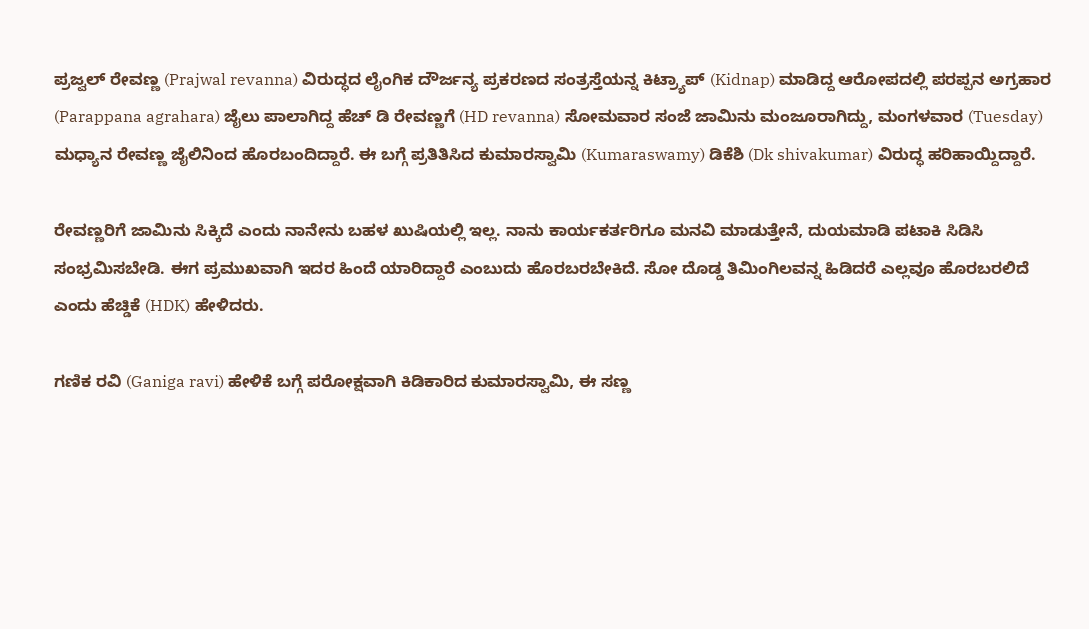ಪ್ರಜ್ವಲ್ ರೇವಣ್ಣ (Prajwal revanna) ವಿರುದ್ಧದ ಲೈಂಗಿಕ ದೌರ್ಜನ್ಯ ಪ್ರಕರಣದ ಸಂತ್ರಸ್ತೆಯನ್ನ ಕಿಟ್ರ್ಯಾಪ್ (Kidnap) ಮಾಡಿದ್ದ ಆರೋಪದಲ್ಲಿ ಪರಪ್ಪನ ಅಗ್ರಹಾರ (Parappana agrahara) ಜೈಲು ಪಾಲಾಗಿದ್ದ ಹೆಚ್ ಡಿ ರೇವಣ್ಣಗೆ (HD revanna) ಸೋಮವಾರ ಸಂಜೆ ಜಾಮಿನು ಮಂಜೂರಾಗಿದ್ದು, ಮಂಗಳವಾರ (Tuesday) ಮಧ್ಯಾನ ರೇವಣ್ಣ ಜೈಲಿನಿಂದ ಹೊರಬಂದಿದ್ದಾರೆ. ಈ ಬಗ್ಗೆ ಪ್ರತಿತಿಸಿದ ಕುಮಾರಸ್ವಾಮಿ (Kumaraswamy) ಡಿಕೆಶಿ (Dk shivakumar) ವಿರುದ್ಧ ಹರಿಹಾಯ್ದಿದ್ದಾರೆ.

ರೇವಣ್ಣರಿಗೆ ಜಾಮಿನು ಸಿಕ್ಕಿದೆ ಎಂದು ನಾನೇನು ಬಹಳ ಖುಷಿಯಲ್ಲಿ ಇಲ್ಲ. ನಾನು ಕಾರ್ಯಕರ್ತರಿಗೂ ಮನವಿ ಮಾಡುತ್ತೇನೆ, ದುಯಮಾಡಿ ಪಟಾಕಿ ಸಿಡಿಸಿ ಸಂಭ್ರಮಿಸಬೇಡಿ. ಈಗ ಪ್ರಮುಖವಾಗಿ ಇದರ ಹಿಂದೆ ಯಾರಿದ್ದಾರೆ ಎಂಬುದು ಹೊರಬರಬೇಕಿದೆ. ಸೋ ದೊಡ್ಡ ತಿಮಿಂಗಿಲವನ್ನ ಹಿಡಿದರೆ ಎಲ್ಲವೂ ಹೊರಬರಲಿದೆ ಎಂದು ಹೆಚ್ಡಿಕೆ (HDK) ಹೇಳಿದರು.

ಗಣಿಕ ರವಿ (Ganiga ravi) ಹೇಳಿಕೆ ಬಗ್ಗೆ ಪರೋಕ್ಷವಾಗಿ ಕಿಡಿಕಾರಿದ ಕುಮಾರಸ್ವಾಮಿ, ಈ ಸಣ್ಣ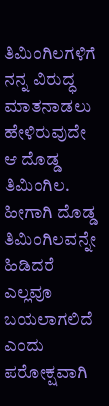ತಿಮಿಂಗಿಲಗಳಿಗೆ ನನ್ನ ವಿರುದ್ಧ ಮಾತನಾಡಲು ಹೇಳಿರುವುದೇ ಆ ದೊಡ್ಡ ತಿಮಿಂಗಿಲ. ಹೀಗಾಗಿ ದೊಡ್ಡ ತಿಮಿಂಗಿಲವನ್ನೇ ಹಿಡಿದರೆ ಎಲ್ಲವೂ ಬಯಲಾಗಲಿದೆ ಎಂದು ಪರೋಕ್ಷವಾಗಿ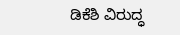ಡಿಕೆಶಿ ವಿರುದ್ಧ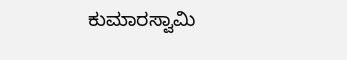ಕುಮಾರಸ್ವಾಮಿ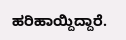ಹರಿಹಾಯ್ದಿದ್ದಾರೆ.